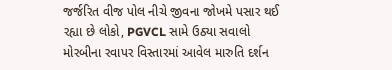જર્જરિત વીજ પોલ નીચે જીવના જોખમે પસાર થઈ રહ્યા છે લોકો, PGVCL સામે ઉઠ્યા સવાલો
મોરબીના રવાપર વિસ્તારમાં આવેલ મારુતિ દર્શન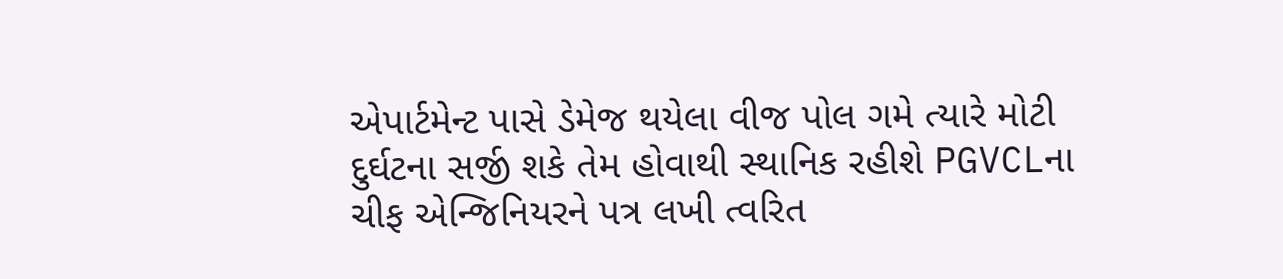એપાર્ટમેન્ટ પાસે ડેમેજ થયેલા વીજ પોલ ગમે ત્યારે મોટી દુર્ઘટના સર્જી શકે તેમ હોવાથી સ્થાનિક રહીશે PGVCLના ચીફ એન્જિનિયરને પત્ર લખી ત્વરિત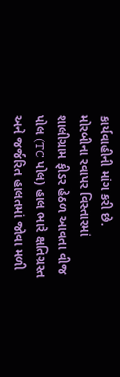કાર્યવાહીની માંગ કરી છે.
મોરબીના રવાપર વિસ્તારમાં શાલીગ્રામ ફીડર હેઠળ આવતા વીજ પોલ (TC પોલ) હાલ ભારે ક્ષતિગ્રસ્ત અને જર્જરિત હાલતમાં જોવા મળી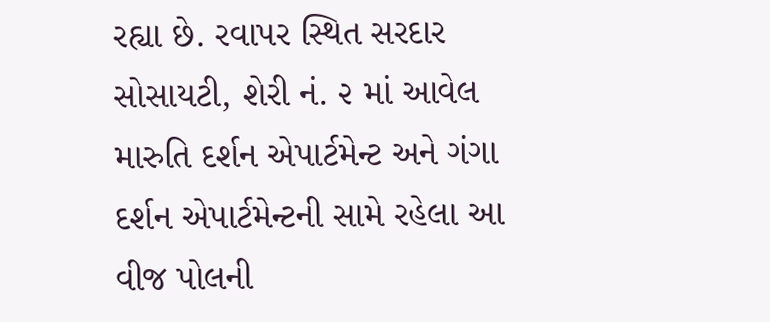રહ્યા છે. રવાપર સ્થિત સરદાર સોસાયટી, શેરી નં. ૨ માં આવેલ મારુતિ દર્શન એપાર્ટમેન્ટ અને ગંગા દર્શન એપાર્ટમેન્ટની સામે રહેલા આ વીજ પોલની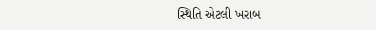સ્થિતિ એટલી ખરાબ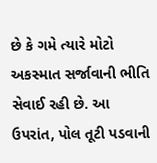છે કે ગમે ત્યારે મોટો અકસ્માત સર્જાવાની ભીતિ સેવાઈ રહી છે. આ ઉપરાંત, પોલ તૂટી પડવાની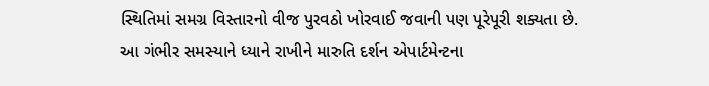સ્થિતિમાં સમગ્ર વિસ્તારનો વીજ પુરવઠો ખોરવાઈ જવાની પણ પૂરેપૂરી શક્યતા છે.
આ ગંભીર સમસ્યાને ધ્યાને રાખીને મારુતિ દર્શન એપાર્ટમેન્ટના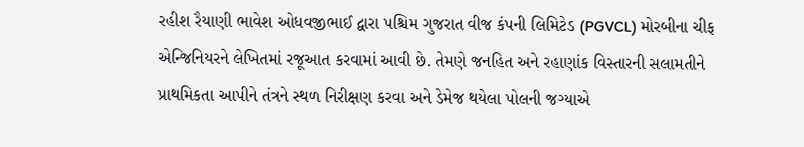રહીશ રૈયાણી ભાવેશ ઓધવજીભાઈ દ્વારા પશ્ચિમ ગુજરાત વીજ કંપની લિમિટેડ (PGVCL) મોરબીના ચીફ એન્જિનિયરને લેખિતમાં રજૂઆત કરવામાં આવી છે. તેમણે જનહિત અને રહાણાંક વિસ્તારની સલામતીને પ્રાથમિકતા આપીને તંત્રને સ્થળ નિરીક્ષણ કરવા અને ડેમેજ થયેલા પોલની જગ્યાએ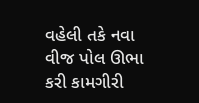વહેલી તકે નવા વીજ પોલ ઊભા કરી કામગીરી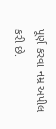પૂર્ણ કરવા નમ્ર અપીલ કરી છે.